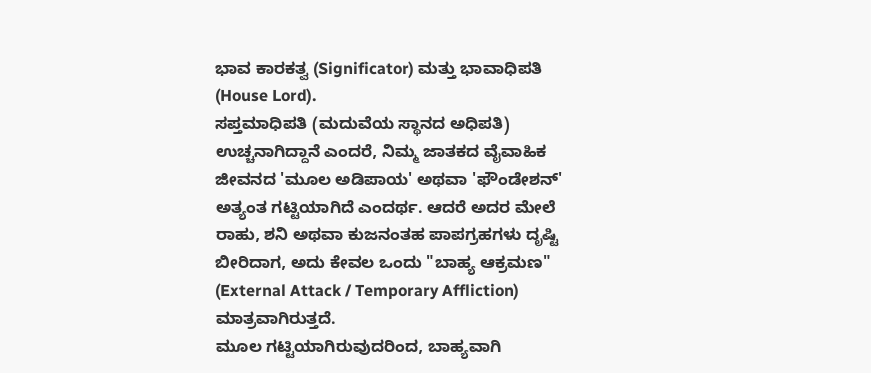ಭಾವ ಕಾರಕತ್ವ (Significator) ಮತ್ತು ಭಾವಾಧಿಪತಿ (House Lord).
ಸಪ್ತಮಾಧಿಪತಿ (ಮದುವೆಯ ಸ್ಥಾನದ ಅಧಿಪತಿ) ಉಚ್ಚನಾಗಿದ್ದಾನೆ ಎಂದರೆ, ನಿಮ್ಮ ಜಾತಕದ ವೈವಾಹಿಕ ಜೀವನದ 'ಮೂಲ ಅಡಿಪಾಯ' ಅಥವಾ 'ಫೌಂಡೇಶನ್' ಅತ್ಯಂತ ಗಟ್ಟಿಯಾಗಿದೆ ಎಂದರ್ಥ. ಆದರೆ ಅದರ ಮೇಲೆ ರಾಹು, ಶನಿ ಅಥವಾ ಕುಜನಂತಹ ಪಾಪಗ್ರಹಗಳು ದೃಷ್ಟಿ ಬೀರಿದಾಗ, ಅದು ಕೇವಲ ಒಂದು "ಬಾಹ್ಯ ಆಕ್ರಮಣ" (External Attack / Temporary Affliction) ಮಾತ್ರವಾಗಿರುತ್ತದೆ.
ಮೂಲ ಗಟ್ಟಿಯಾಗಿರುವುದರಿಂದ, ಬಾಹ್ಯವಾಗಿ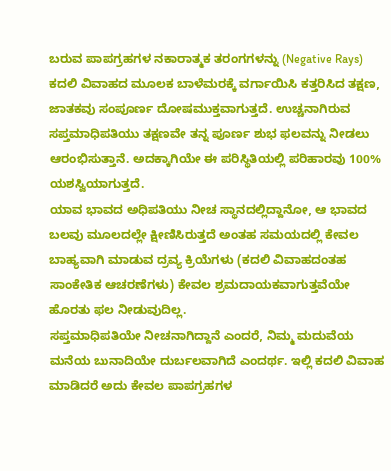ಬರುವ ಪಾಪಗ್ರಹಗಳ ನಕಾರಾತ್ಮಕ ತರಂಗಗಳನ್ನು (Negative Rays) ಕದಲಿ ವಿವಾಹದ ಮೂಲಕ ಬಾಳೆಮರಕ್ಕೆ ವರ್ಗಾಯಿಸಿ ಕತ್ತರಿಸಿದ ತಕ್ಷಣ, ಜಾತಕವು ಸಂಪೂರ್ಣ ದೋಷಮುಕ್ತವಾಗುತ್ತದೆ. ಉಚ್ಚನಾಗಿರುವ ಸಪ್ತಮಾಧಿಪತಿಯು ತಕ್ಷಣವೇ ತನ್ನ ಪೂರ್ಣ ಶುಭ ಫಲವನ್ನು ನೀಡಲು ಆರಂಭಿಸುತ್ತಾನೆ. ಅದಕ್ಕಾಗಿಯೇ ಈ ಪರಿಸ್ಥಿತಿಯಲ್ಲಿ ಪರಿಹಾರವು 100% ಯಶಸ್ವಿಯಾಗುತ್ತದೆ.
ಯಾವ ಭಾವದ ಅಧಿಪತಿಯು ನೀಚ ಸ್ಥಾನದಲ್ಲಿದ್ದಾನೋ, ಆ ಭಾವದ ಬಲವು ಮೂಲದಲ್ಲೇ ಕ್ಷೀಣಿಸಿರುತ್ತದೆ ಅಂತಹ ಸಮಯದಲ್ಲಿ ಕೇವಲ ಬಾಹ್ಯವಾಗಿ ಮಾಡುವ ದ್ರವ್ಯ ಕ್ರಿಯೆಗಳು (ಕದಲಿ ವಿವಾಹದಂತಹ ಸಾಂಕೇತಿಕ ಆಚರಣೆಗಳು) ಕೇವಲ ಶ್ರಮದಾಯಕವಾಗುತ್ತವೆಯೇ ಹೊರತು ಫಲ ನೀಡುವುದಿಲ್ಲ.
ಸಪ್ತಮಾಧಿಪತಿಯೇ ನೀಚನಾಗಿದ್ದಾನೆ ಎಂದರೆ, ನಿಮ್ಮ ಮದುವೆಯ ಮನೆಯ ಬುನಾದಿಯೇ ದುರ್ಬಲವಾಗಿದೆ ಎಂದರ್ಥ. ಇಲ್ಲಿ ಕದಲಿ ವಿವಾಹ ಮಾಡಿದರೆ ಅದು ಕೇವಲ ಪಾಪಗ್ರಹಗಳ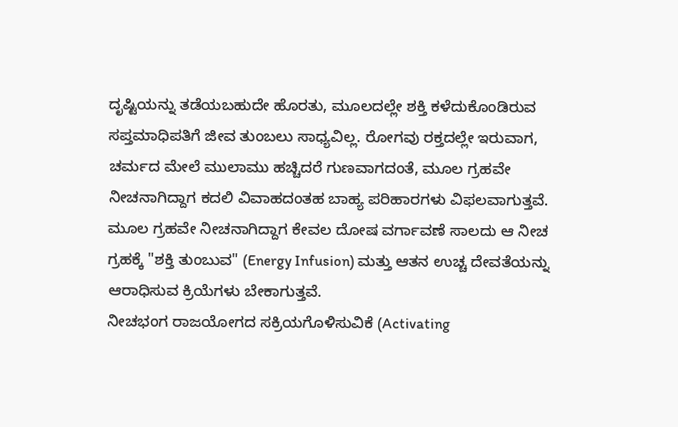ದೃಷ್ಟಿಯನ್ನು ತಡೆಯಬಹುದೇ ಹೊರತು, ಮೂಲದಲ್ಲೇ ಶಕ್ತಿ ಕಳೆದುಕೊಂಡಿರುವ ಸಪ್ತಮಾಧಿಪತಿಗೆ ಜೀವ ತುಂಬಲು ಸಾಧ್ಯವಿಲ್ಲ. ರೋಗವು ರಕ್ತದಲ್ಲೇ ಇರುವಾಗ, ಚರ್ಮದ ಮೇಲೆ ಮುಲಾಮು ಹಚ್ಚಿದರೆ ಗುಣವಾಗದಂತೆ, ಮೂಲ ಗ್ರಹವೇ ನೀಚನಾಗಿದ್ದಾಗ ಕದಲಿ ವಿವಾಹದಂತಹ ಬಾಹ್ಯ ಪರಿಹಾರಗಳು ವಿಫಲವಾಗುತ್ತವೆ.
ಮೂಲ ಗ್ರಹವೇ ನೀಚನಾಗಿದ್ದಾಗ ಕೇವಲ ದೋಷ ವರ್ಗಾವಣೆ ಸಾಲದು ಆ ನೀಚ ಗ್ರಹಕ್ಕೆ "ಶಕ್ತಿ ತುಂಬುವ" (Energy Infusion) ಮತ್ತು ಆತನ ಉಚ್ಚ ದೇವತೆಯನ್ನು ಆರಾಧಿಸುವ ಕ್ರಿಯೆಗಳು ಬೇಕಾಗುತ್ತವೆ.
ನೀಚಭಂಗ ರಾಜಯೋಗದ ಸಕ್ರಿಯಗೊಳಿಸುವಿಕೆ (Activating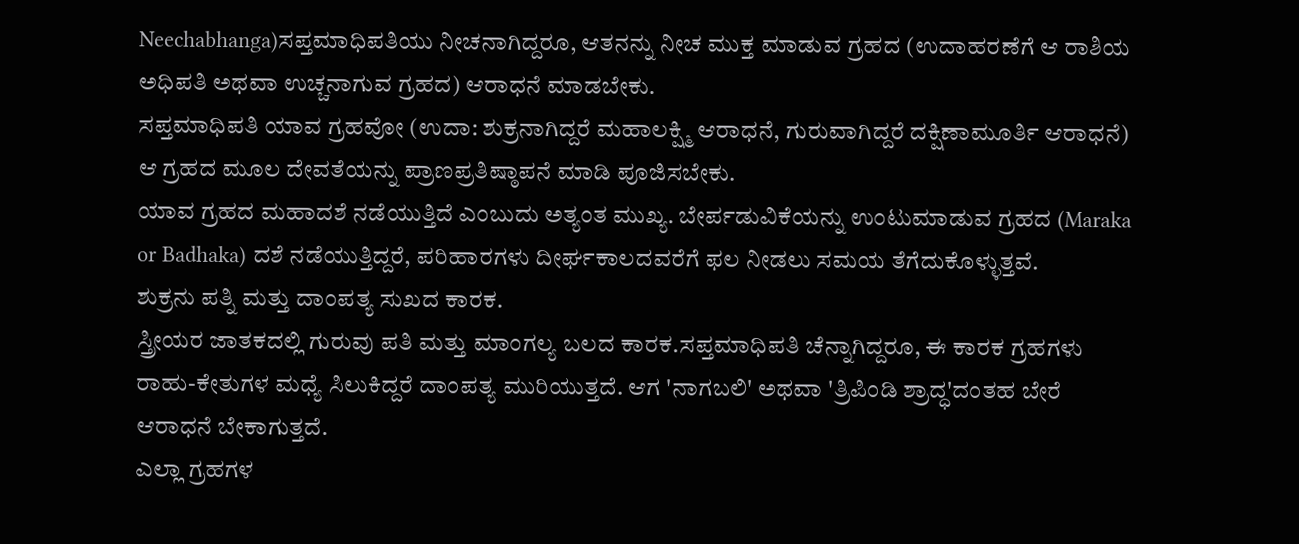Neechabhanga)ಸಪ್ತಮಾಧಿಪತಿಯು ನೀಚನಾಗಿದ್ದರೂ, ಆತನನ್ನು ನೀಚ ಮುಕ್ತ ಮಾಡುವ ಗ್ರಹದ (ಉದಾಹರಣೆಗೆ ಆ ರಾಶಿಯ ಅಧಿಪತಿ ಅಥವಾ ಉಚ್ಚನಾಗುವ ಗ್ರಹದ) ಆರಾಧನೆ ಮಾಡಬೇಕು.
ಸಪ್ತಮಾಧಿಪತಿ ಯಾವ ಗ್ರಹವೋ (ಉದಾ: ಶುಕ್ರನಾಗಿದ್ದರೆ ಮಹಾಲಕ್ಷ್ಮಿ ಆರಾಧನೆ, ಗುರುವಾಗಿದ್ದರೆ ದಕ್ಷಿಣಾಮೂರ್ತಿ ಆರಾಧನೆ) ಆ ಗ್ರಹದ ಮೂಲ ದೇವತೆಯನ್ನು ಪ್ರಾಣಪ್ರತಿಷ್ಠಾಪನೆ ಮಾಡಿ ಪೂಜಿಸಬೇಕು.
ಯಾವ ಗ್ರಹದ ಮಹಾದಶೆ ನಡೆಯುತ್ತಿದೆ ಎಂಬುದು ಅತ್ಯಂತ ಮುಖ್ಯ. ಬೇರ್ಪಡುವಿಕೆಯನ್ನು ಉಂಟುಮಾಡುವ ಗ್ರಹದ (Maraka or Badhaka) ದಶೆ ನಡೆಯುತ್ತಿದ್ದರೆ, ಪರಿಹಾರಗಳು ದೀರ್ಘಕಾಲದವರೆಗೆ ಫಲ ನೀಡಲು ಸಮಯ ತೆಗೆದುಕೊಳ್ಳುತ್ತವೆ.
ಶುಕ್ರನು ಪತ್ನಿ ಮತ್ತು ದಾಂಪತ್ಯ ಸುಖದ ಕಾರಕ.
ಸ್ತ್ರೀಯರ ಜಾತಕದಲ್ಲಿ ಗುರುವು ಪತಿ ಮತ್ತು ಮಾಂಗಲ್ಯ ಬಲದ ಕಾರಕ.ಸಪ್ತಮಾಧಿಪತಿ ಚೆನ್ನಾಗಿದ್ದರೂ, ಈ ಕಾರಕ ಗ್ರಹಗಳು ರಾಹು-ಕೇತುಗಳ ಮಧ್ಯೆ ಸಿಲುಕಿದ್ದರೆ ದಾಂಪತ್ಯ ಮುರಿಯುತ್ತದೆ. ಆಗ 'ನಾಗಬಲಿ' ಅಥವಾ 'ತ್ರಿಪಿಂಡಿ ಶ್ರಾದ್ಧ'ದಂತಹ ಬೇರೆ ಆರಾಧನೆ ಬೇಕಾಗುತ್ತದೆ.
ಎಲ್ಲಾ ಗ್ರಹಗಳ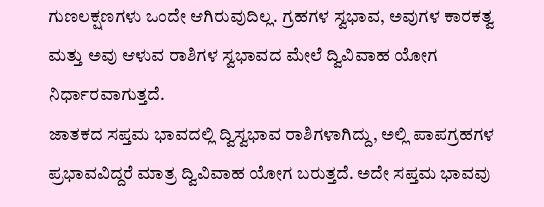ಗುಣಲಕ್ಷಣಗಳು ಒಂದೇ ಆಗಿರುವುದಿಲ್ಲ. ಗ್ರಹಗಳ ಸ್ವಭಾವ, ಅವುಗಳ ಕಾರಕತ್ವ ಮತ್ತು ಅವು ಆಳುವ ರಾಶಿಗಳ ಸ್ವಭಾವದ ಮೇಲೆ ದ್ವಿವಿವಾಹ ಯೋಗ ನಿರ್ಧಾರವಾಗುತ್ತದೆ.
ಜಾತಕದ ಸಪ್ತಮ ಭಾವದಲ್ಲಿ ದ್ವಿಸ್ವಭಾವ ರಾಶಿಗಳಾಗಿದ್ದು, ಅಲ್ಲಿ ಪಾಪಗ್ರಹಗಳ ಪ್ರಭಾವವಿದ್ದರೆ ಮಾತ್ರ ದ್ವಿವಿವಾಹ ಯೋಗ ಬರುತ್ತದೆ. ಅದೇ ಸಪ್ತಮ ಭಾವವು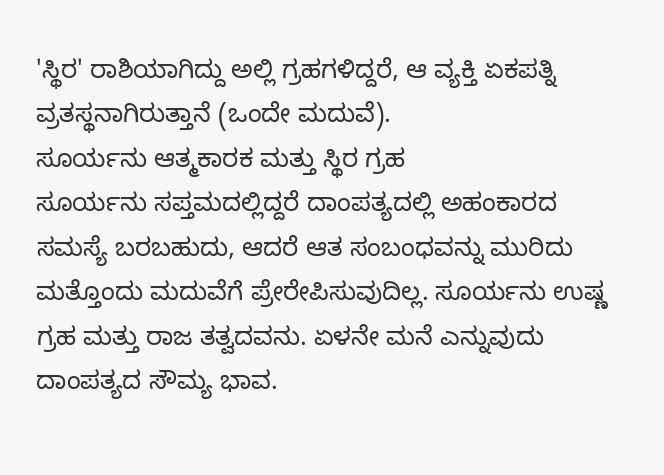'ಸ್ಥಿರ' ರಾಶಿಯಾಗಿದ್ದು ಅಲ್ಲಿ ಗ್ರಹಗಳಿದ್ದರೆ, ಆ ವ್ಯಕ್ತಿ ಏಕಪತ್ನಿ ವ್ರತಸ್ಥನಾಗಿರುತ್ತಾನೆ (ಒಂದೇ ಮದುವೆ).
ಸೂರ್ಯನು ಆತ್ಮಕಾರಕ ಮತ್ತು ಸ್ಥಿರ ಗ್ರಹ
ಸೂರ್ಯನು ಸಪ್ತಮದಲ್ಲಿದ್ದರೆ ದಾಂಪತ್ಯದಲ್ಲಿ ಅಹಂಕಾರದ ಸಮಸ್ಯೆ ಬರಬಹುದು, ಆದರೆ ಆತ ಸಂಬಂಧವನ್ನು ಮುರಿದು ಮತ್ತೊಂದು ಮದುವೆಗೆ ಪ್ರೇರೇಪಿಸುವುದಿಲ್ಲ. ಸೂರ್ಯನು ಉಷ್ಣ ಗ್ರಹ ಮತ್ತು ರಾಜ ತತ್ವದವನು. ಏಳನೇ ಮನೆ ಎನ್ನುವುದು ದಾಂಪತ್ಯದ ಸೌಮ್ಯ ಭಾವ.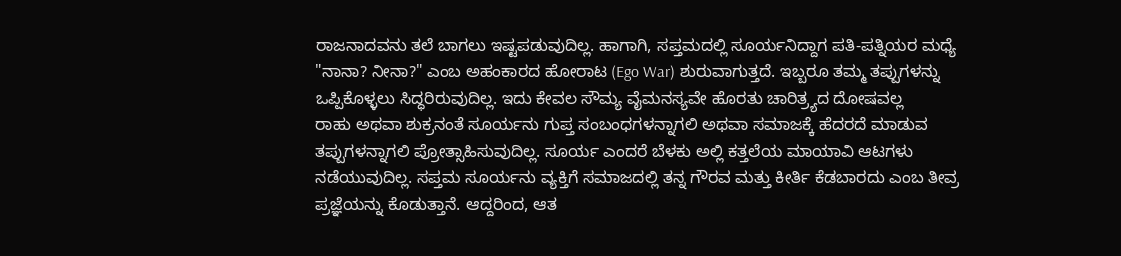ರಾಜನಾದವನು ತಲೆ ಬಾಗಲು ಇಷ್ಟಪಡುವುದಿಲ್ಲ. ಹಾಗಾಗಿ, ಸಪ್ತಮದಲ್ಲಿ ಸೂರ್ಯನಿದ್ದಾಗ ಪತಿ-ಪತ್ನಿಯರ ಮಧ್ಯೆ "ನಾನಾ? ನೀನಾ?" ಎಂಬ ಅಹಂಕಾರದ ಹೋರಾಟ (Ego War) ಶುರುವಾಗುತ್ತದೆ. ಇಬ್ಬರೂ ತಮ್ಮ ತಪ್ಪುಗಳನ್ನು ಒಪ್ಪಿಕೊಳ್ಳಲು ಸಿದ್ಧರಿರುವುದಿಲ್ಲ. ಇದು ಕೇವಲ ಸೌಮ್ಯ ವೈಮನಸ್ಯವೇ ಹೊರತು ಚಾರಿತ್ರ್ಯದ ದೋಷವಲ್ಲ
ರಾಹು ಅಥವಾ ಶುಕ್ರನಂತೆ ಸೂರ್ಯನು ಗುಪ್ತ ಸಂಬಂಧಗಳನ್ನಾಗಲಿ ಅಥವಾ ಸಮಾಜಕ್ಕೆ ಹೆದರದೆ ಮಾಡುವ ತಪ್ಪುಗಳನ್ನಾಗಲಿ ಪ್ರೋತ್ಸಾಹಿಸುವುದಿಲ್ಲ. ಸೂರ್ಯ ಎಂದರೆ ಬೆಳಕು ಅಲ್ಲಿ ಕತ್ತಲೆಯ ಮಾಯಾವಿ ಆಟಗಳು ನಡೆಯುವುದಿಲ್ಲ. ಸಪ್ತಮ ಸೂರ್ಯನು ವ್ಯಕ್ತಿಗೆ ಸಮಾಜದಲ್ಲಿ ತನ್ನ ಗೌರವ ಮತ್ತು ಕೀರ್ತಿ ಕೆಡಬಾರದು ಎಂಬ ತೀವ್ರ ಪ್ರಜ್ಞೆಯನ್ನು ಕೊಡುತ್ತಾನೆ. ಆದ್ದರಿಂದ, ಆತ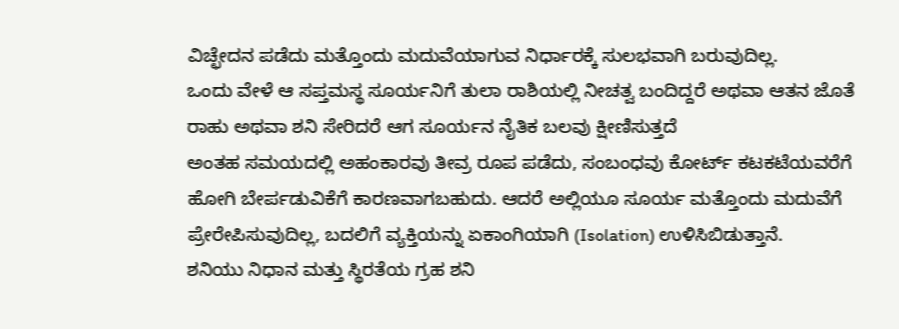ವಿಚ್ಛೇದನ ಪಡೆದು ಮತ್ತೊಂದು ಮದುವೆಯಾಗುವ ನಿರ್ಧಾರಕ್ಕೆ ಸುಲಭವಾಗಿ ಬರುವುದಿಲ್ಲ.
ಒಂದು ವೇಳೆ ಆ ಸಪ್ತಮಸ್ಥ ಸೂರ್ಯನಿಗೆ ತುಲಾ ರಾಶಿಯಲ್ಲಿ ನೀಚತ್ವ ಬಂದಿದ್ದರೆ ಅಥವಾ ಆತನ ಜೊತೆ ರಾಹು ಅಥವಾ ಶನಿ ಸೇರಿದರೆ ಆಗ ಸೂರ್ಯನ ನೈತಿಕ ಬಲವು ಕ್ಷೀಣಿಸುತ್ತದೆ
ಅಂತಹ ಸಮಯದಲ್ಲಿ ಅಹಂಕಾರವು ತೀವ್ರ ರೂಪ ಪಡೆದು, ಸಂಬಂಧವು ಕೋರ್ಟ್ ಕಟಕಟೆಯವರೆಗೆ ಹೋಗಿ ಬೇರ್ಪಡುವಿಕೆಗೆ ಕಾರಣವಾಗಬಹುದು. ಆದರೆ ಅಲ್ಲಿಯೂ ಸೂರ್ಯ ಮತ್ತೊಂದು ಮದುವೆಗೆ ಪ್ರೇರೇಪಿಸುವುದಿಲ್ಲ, ಬದಲಿಗೆ ವ್ಯಕ್ತಿಯನ್ನು ಏಕಾಂಗಿಯಾಗಿ (Isolation) ಉಳಿಸಿಬಿಡುತ್ತಾನೆ.
ಶನಿಯು ನಿಧಾನ ಮತ್ತು ಸ್ಥಿರತೆಯ ಗ್ರಹ ಶನಿ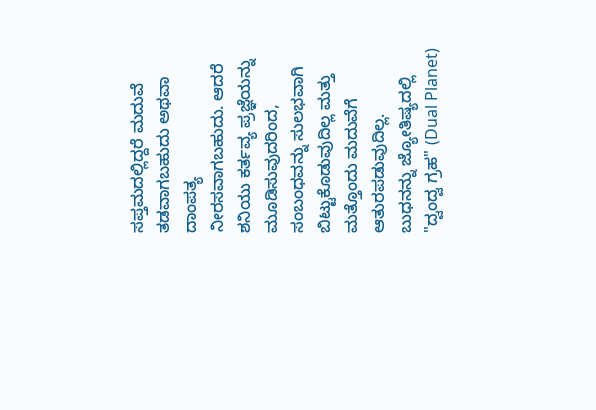ಸಪ್ತಮದಲ್ಲಿದ್ದರೆ ಮದುವೆ ತಡವಾಗಬಹುದು ಅಥವಾ ದಾಂಪತ್ಯ ನೀರಸವಾಗಬಹುದು. ಆದರೆ ಶನಿಯು ಕರ್ತವ್ಯ ಪ್ರಜ್ಞೆಯನ್ನು ಮೂಡಿಸುವುದರಿಂದ, ಸಂಬಂಧವನ್ನು ಸುಲಭವಾಗಿ ಬಿಟ್ಟುಕೊಡುವುದಿಲ್ಲ ಮತ್ತು ಮತ್ತೊಂದು ಮದುವೆಗೆ ಆತುರಪಡುವುದಿಲ್ಲ.
ಬುಧನನ್ನು ಜ್ಯೋತಿಷ್ಯದಲ್ಲಿ "ದ್ವಂದ್ವ ಗ್ರಹ" (Dual Planet)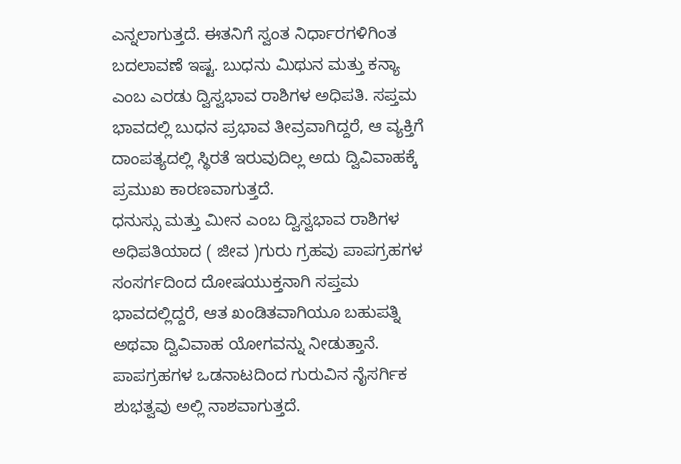ಎನ್ನಲಾಗುತ್ತದೆ. ಈತನಿಗೆ ಸ್ವಂತ ನಿರ್ಧಾರಗಳಿಗಿಂತ ಬದಲಾವಣೆ ಇಷ್ಟ. ಬುಧನು ಮಿಥುನ ಮತ್ತು ಕನ್ಯಾ ಎಂಬ ಎರಡು ದ್ವಿಸ್ವಭಾವ ರಾಶಿಗಳ ಅಧಿಪತಿ. ಸಪ್ತಮ ಭಾವದಲ್ಲಿ ಬುಧನ ಪ್ರಭಾವ ತೀವ್ರವಾಗಿದ್ದರೆ, ಆ ವ್ಯಕ್ತಿಗೆ ದಾಂಪತ್ಯದಲ್ಲಿ ಸ್ಥಿರತೆ ಇರುವುದಿಲ್ಲ ಅದು ದ್ವಿವಿವಾಹಕ್ಕೆ ಪ್ರಮುಖ ಕಾರಣವಾಗುತ್ತದೆ.
ಧನುಸ್ಸು ಮತ್ತು ಮೀನ ಎಂಬ ದ್ವಿಸ್ವಭಾವ ರಾಶಿಗಳ ಅಧಿಪತಿಯಾದ ( ಜೀವ )ಗುರು ಗ್ರಹವು ಪಾಪಗ್ರಹಗಳ ಸಂಸರ್ಗದಿಂದ ದೋಷಯುಕ್ತನಾಗಿ ಸಪ್ತಮ ಭಾವದಲ್ಲಿದ್ದರೆ, ಆತ ಖಂಡಿತವಾಗಿಯೂ ಬಹುಪತ್ನಿ ಅಥವಾ ದ್ವಿವಿವಾಹ ಯೋಗವನ್ನು ನೀಡುತ್ತಾನೆ. ಪಾಪಗ್ರಹಗಳ ಒಡನಾಟದಿಂದ ಗುರುವಿನ ನೈಸರ್ಗಿಕ ಶುಭತ್ವವು ಅಲ್ಲಿ ನಾಶವಾಗುತ್ತದೆ.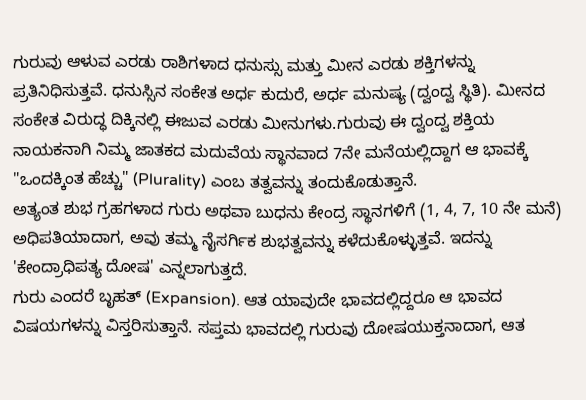ಗುರುವು ಆಳುವ ಎರಡು ರಾಶಿಗಳಾದ ಧನುಸ್ಸು ಮತ್ತು ಮೀನ ಎರಡು ಶಕ್ತಿಗಳನ್ನು ಪ್ರತಿನಿಧಿಸುತ್ತವೆ. ಧನುಸ್ಸಿನ ಸಂಕೇತ ಅರ್ಧ ಕುದುರೆ, ಅರ್ಧ ಮನುಷ್ಯ (ದ್ವಂದ್ವ ಸ್ಥಿತಿ). ಮೀನದ ಸಂಕೇತ ವಿರುದ್ಧ ದಿಕ್ಕಿನಲ್ಲಿ ಈಜುವ ಎರಡು ಮೀನುಗಳು.ಗುರುವು ಈ ದ್ವಂದ್ವ ಶಕ್ತಿಯ ನಾಯಕನಾಗಿ ನಿಮ್ಮ ಜಾತಕದ ಮದುವೆಯ ಸ್ಥಾನವಾದ 7ನೇ ಮನೆಯಲ್ಲಿದ್ದಾಗ ಆ ಭಾವಕ್ಕೆ "ಒಂದಕ್ಕಿಂತ ಹೆಚ್ಚು" (Plurality) ಎಂಬ ತತ್ವವನ್ನು ತಂದುಕೊಡುತ್ತಾನೆ.
ಅತ್ಯಂತ ಶುಭ ಗ್ರಹಗಳಾದ ಗುರು ಅಥವಾ ಬುಧನು ಕೇಂದ್ರ ಸ್ಥಾನಗಳಿಗೆ (1, 4, 7, 10 ನೇ ಮನೆ) ಅಧಿಪತಿಯಾದಾಗ, ಅವು ತಮ್ಮ ನೈಸರ್ಗಿಕ ಶುಭತ್ವವನ್ನು ಕಳೆದುಕೊಳ್ಳುತ್ತವೆ. ಇದನ್ನು 'ಕೇಂದ್ರಾಧಿಪತ್ಯ ದೋಷ' ಎನ್ನಲಾಗುತ್ತದೆ.
ಗುರು ಎಂದರೆ ಬೃಹತ್ (Expansion). ಆತ ಯಾವುದೇ ಭಾವದಲ್ಲಿದ್ದರೂ ಆ ಭಾವದ ವಿಷಯಗಳನ್ನು ವಿಸ್ತರಿಸುತ್ತಾನೆ. ಸಪ್ತಮ ಭಾವದಲ್ಲಿ ಗುರುವು ದೋಷಯುಕ್ತನಾದಾಗ, ಆತ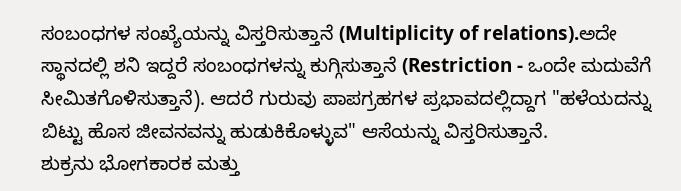ಸಂಬಂಧಗಳ ಸಂಖ್ಯೆಯನ್ನು ವಿಸ್ತರಿಸುತ್ತಾನೆ (Multiplicity of relations).ಅದೇ ಸ್ಥಾನದಲ್ಲಿ ಶನಿ ಇದ್ದರೆ ಸಂಬಂಧಗಳನ್ನು ಕುಗ್ಗಿಸುತ್ತಾನೆ (Restriction - ಒಂದೇ ಮದುವೆಗೆ ಸೀಮಿತಗೊಳಿಸುತ್ತಾನೆ). ಆದರೆ ಗುರುವು ಪಾಪಗ್ರಹಗಳ ಪ್ರಭಾವದಲ್ಲಿದ್ದಾಗ "ಹಳೆಯದನ್ನು ಬಿಟ್ಟು ಹೊಸ ಜೀವನವನ್ನು ಹುಡುಕಿಕೊಳ್ಳುವ" ಆಸೆಯನ್ನು ವಿಸ್ತರಿಸುತ್ತಾನೆ.
ಶುಕ್ರನು ಭೋಗಕಾರಕ ಮತ್ತು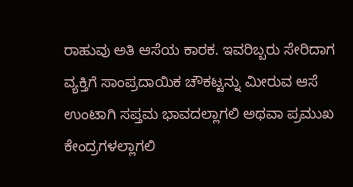ರಾಹುವು ಅತಿ ಆಸೆಯ ಕಾರಕ. ಇವರಿಬ್ಬರು ಸೇರಿದಾಗ ವ್ಯಕ್ತಿಗೆ ಸಾಂಪ್ರದಾಯಿಕ ಚೌಕಟ್ಟನ್ನು ಮೀರುವ ಆಸೆ ಉಂಟಾಗಿ ಸಪ್ತಮ ಭಾವದಲ್ಲಾಗಲಿ ಅಥವಾ ಪ್ರಮುಖ ಕೇಂದ್ರಗಳಲ್ಲಾಗಲಿ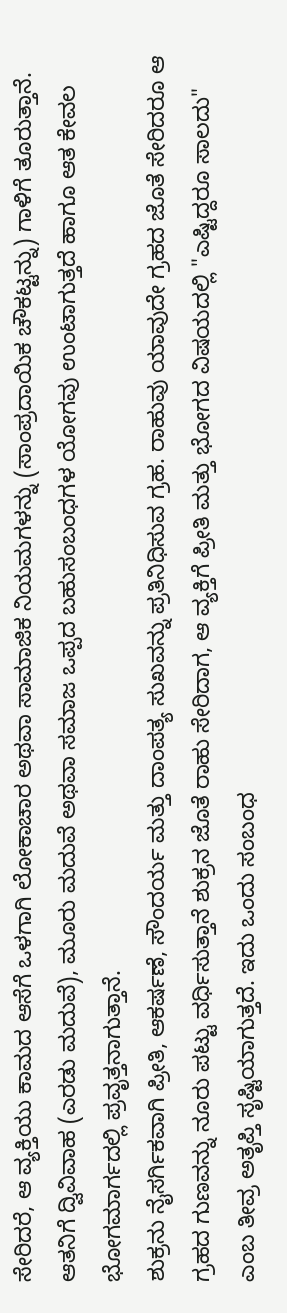ಸೇರಿದರೆ, ಆ ವ್ಯಕ್ತಿಯು ಕಾಮದ ಆಸೆಗೆ ಒಳಗಾಗಿ ಲೋಕಾಚಾರ ಅಥವಾ ಸಾಮಾಜಿಕ ನಿಯಮಗಳನ್ನು (ಸಾಂಪ್ರದಾಯಿಕ ಚೌಕಟ್ಟನ್ನು) ಗಾಳಿಗೆ ತೂರುತ್ತಾನೆ. ಆತನಿಗೆ ದ್ವಿವಿವಾಹ (ಎರಡು ಮದುವೆ), ಮೂರು ಮದುವೆ ಅಥವಾ ಸಮಾಜ ಒಪ್ಪದ ಬಹುಸಂಬಂಧಗಳ ಯೋಗವು ಉಂಟಾಗುತ್ತದೆ ಹಾಗೂ ಆತ ಕೇವಲ ಭೋಗಮಾರ್ಗದಲ್ಲಿ ಪ್ರವೃತ್ತನಾಗುತ್ತಾನೆ.
ಶುಕ್ರನು ನೈಸರ್ಗಿಕವಾಗಿ ಪ್ರೀತಿ, ಆಕರ್ಷಣೆ, ಸೌಂದರ್ಯ ಮತ್ತು ದಾಂಪತ್ಯ ಸುಖವನ್ನು ಪ್ರತಿನಿಧಿಸುವ ಗ್ರಹ. ರಾಹುವು ಯಾವುದೇ ಗ್ರಹದ ಜೊತೆ ಸೇರಿದರೂ ಆ ಗ್ರಹದ ಗುಣವನ್ನು ನೂರು ಪಟ್ಟು ವರ್ಧಿಸುತ್ತಾನೆ ಶುಕ್ರನ ಜೊತೆ ರಾಹು ಸೇರಿದಾಗ, ಆ ವ್ಯಕ್ತಿಗೆ ಪ್ರೀತಿ ಮತ್ತು ಭೋಗದ ವಿಷಯದಲ್ಲಿ "ಎಷ್ಟಿದ್ದರೂ ಸಾಲದು" ಎಂಬ ತೀವ್ರ ಅತೃಪ್ತಿ ಸೃಷ್ಟಿಯಾಗುತ್ತದೆ. ಇದು ಒಂದು ಸಂಬಂಧ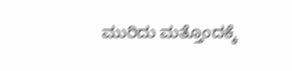ಮುರಿದು ಮತ್ತೊಂದಕ್ಕೆ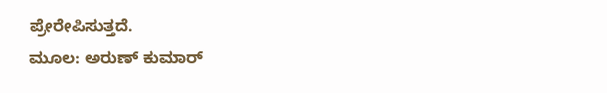ಪ್ರೇರೇಪಿಸುತ್ತದೆ.
ಮೂಲ: ಅರುಣ್ ಕುಮಾರ್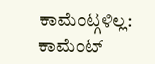ಕಾಮೆಂಟ್ಗಳಿಲ್ಲ:
ಕಾಮೆಂಟ್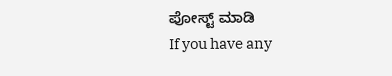ಪೋಸ್ಟ್ ಮಾಡಿ
If you have any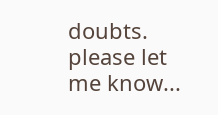doubts. please let me know...